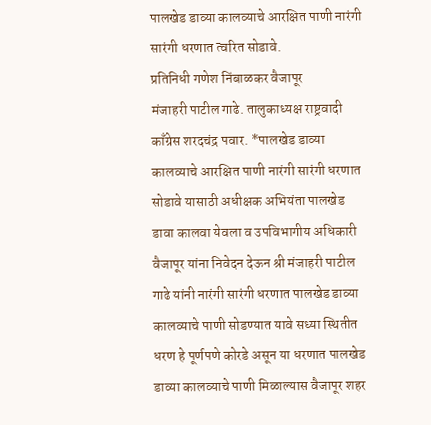पालखेड डाव्या कालव्याचे आरक्षित पाणी नारंगी सारंगी धरणात त्वरित सोडावे.
प्रतिनिधी गणेश निंबाळकर वैजापूर
मंजाहरी पाटील गाढे. तालुकाध्यक्ष राष्ट्रवादी काँग्रेस शरदचंद्र पवार. *पालखेड डाव्या कालव्याचे आरक्षित पाणी नारंगी सारंगी धरणात सोडावे यासाठी अधीक्षक अभियंता पालखेड डावा कालवा येवला व उपविभागीय अधिकारी वैजापूर यांना निवेदन देऊन श्री मंजाहरी पाटील गाढे यांनी नारंगी सारंगी धरणात पालखेड डाव्या कालव्याचे पाणी सोडण्यात यावे सध्या स्थितीत धरण हे पूर्णपणे कोरडे असून या धरणात पालखेड डाव्या कालव्याचे पाणी मिळाल्यास वैजापूर शहर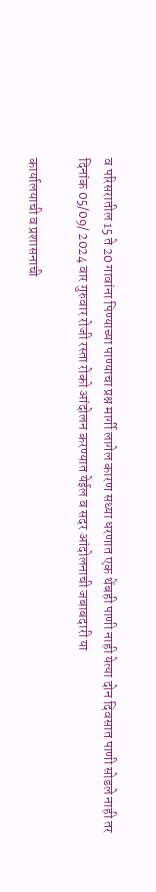व परिसरातील 15 ते 20 गावांना पिण्याच्या पाण्याचा प्रश्न मार्गी लागेल कारण सध्या धरणात एक थेंबही पाणी नाही येत्या दोन दिवसात पाणी सोडले नाही तर दिनांक 05/09/ 2024 वार गुरुवार रोजी रस्ता रोको आंदोलन करण्यात येईल व सदर आंदोलनाची जबाबदारी या

कार्यालयाची व प्रशासनाची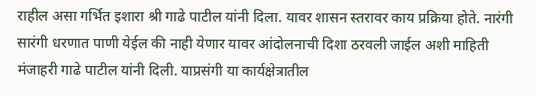राहील असा गर्भित इशारा श्री गाढे पाटील यांनी दिला. यावर शासन स्तरावर काय प्रक्रिया होते. नारंगी सारंगी धरणात पाणी येईल की नाही येणार यावर आंदोलनाची दिशा ठरवली जाईल अशी माहिती मंजाहरी गाढे पाटील यांनी दिली. याप्रसंगी या कार्यक्षेत्रातील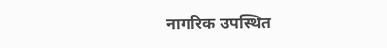नागरिक उपस्थित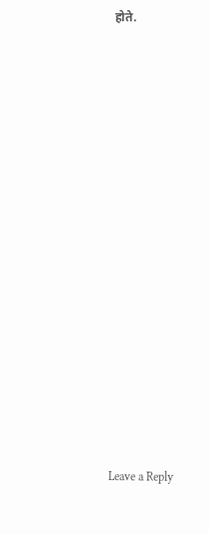होते.


















Leave a Reply